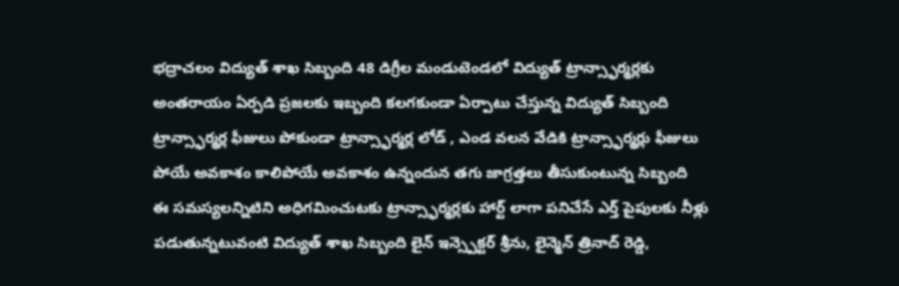భద్రాచలం విద్యుత్ శాఖ సిబ్బంది 48 డిగ్రీల మండుటెండలో విద్యుత్ ట్రాన్స్ఫార్మర్లకు అంతరాయం ఏర్పడి ప్రజలకు ఇబ్బంది కలగకుండా ఏర్పాటు చేస్తున్న విద్యుత్ సిబ్బంది
ట్రాన్స్ఫార్మర్ల ఫీజులు పోకుండా ట్రాన్స్ఫార్మర్ల లోడ్ , ఎండ వలన వేడికి ట్రాన్స్ఫార్మర్లు ఫీజులు పోయే అవకాశం కాలిపోయే అవకాశం ఉన్నందున తగు జాగ్రత్తలు తీసుకుంటున్న సిబ్బంది
ఈ సమస్యలన్నిటిని అధిగమించుటకు ట్రాన్స్ఫార్మర్లకు హార్ట్ లాగా పనిచేసే ఎర్త్ పైపులకు నీళ్లు పడుతున్నటువంటి విద్యుత్ శాఖ సిబ్బంది లైన్ ఇన్స్పెక్టర్ శ్రీను, లైన్మెన్ త్రినాద్ రెడ్డి,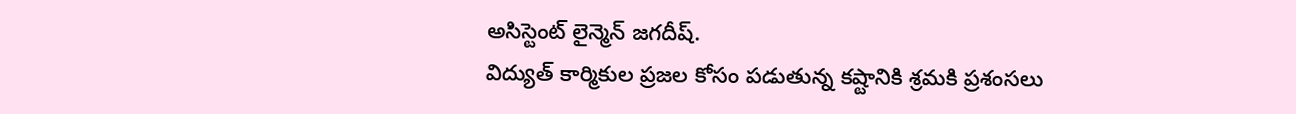అసిస్టెంట్ లైన్మెన్ జగదీష్.
విద్యుత్ కార్మికుల ప్రజల కోసం పడుతున్న కష్టానికి శ్రమకి ప్రశంసలు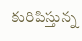కురిపిస్తున్న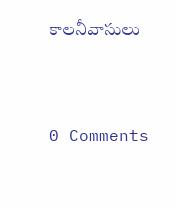కాలనీవాసులు




0 Comments